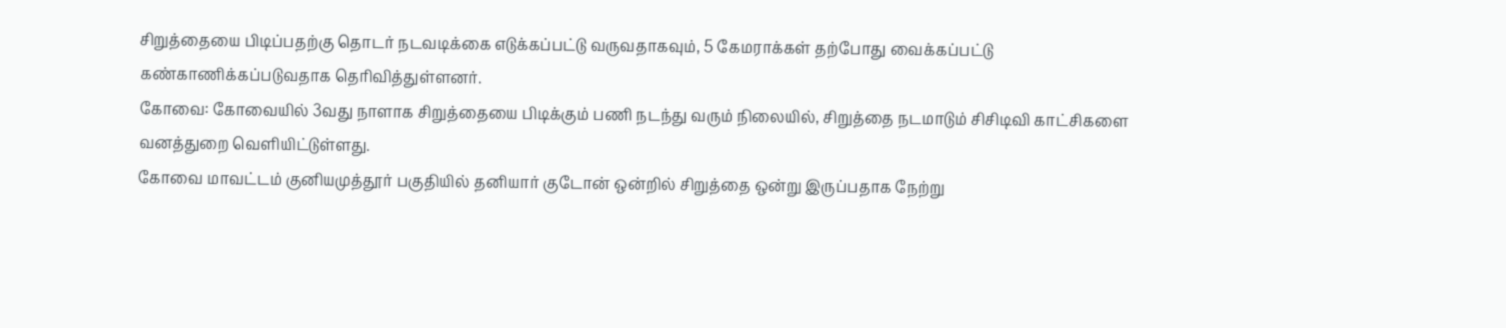சிறுத்தையை பிடிப்பதற்கு தொடர் நடவடிக்கை எடுக்கப்பட்டு வருவதாகவும், 5 கேமராக்கள் தற்போது வைக்கப்பட்டு கண்காணிக்கப்படுவதாக தெரிவித்துள்ளனர்.
கோவை: கோவையில் 3வது நாளாக சிறுத்தையை பிடிக்கும் பணி நடந்து வரும் நிலையில், சிறுத்தை நடமாடும் சிசிடிவி காட்சிகளை வனத்துறை வெளியிட்டுள்ளது.
கோவை மாவட்டம் குனியமுத்தூர் பகுதியில் தனியார் குடோன் ஒன்றில் சிறுத்தை ஒன்று இருப்பதாக நேற்று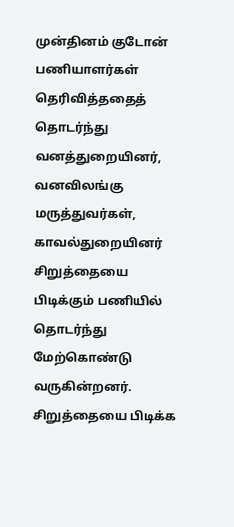முன்தினம் குடோன் பணியாளர்கள் தெரிவித்ததைத் தொடர்ந்து வனத்துறையினர், வனவிலங்கு மருத்துவர்கள், காவல்துறையினர் சிறுத்தையை பிடிக்கும் பணியில் தொடர்ந்து மேற்கொண்டு வருகின்றனர்.
சிறுத்தையை பிடிக்க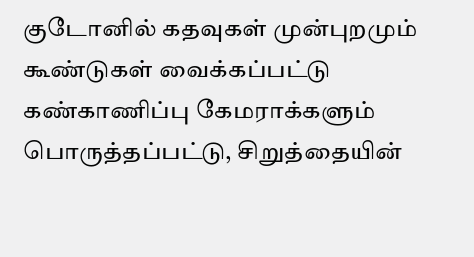குடோனில் கதவுகள் முன்புறமும் கூண்டுகள் வைக்கப்பட்டு கண்காணிப்பு கேமராக்களும் பொருத்தப்பட்டு, சிறுத்தையின்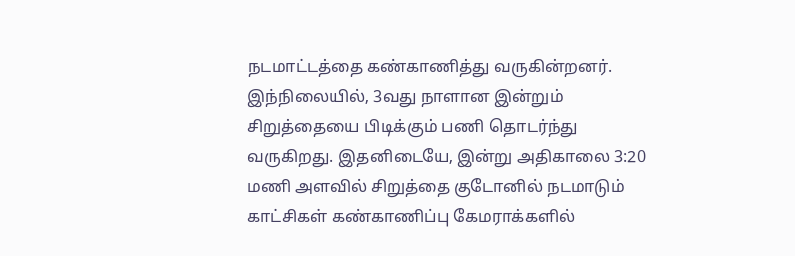நடமாட்டத்தை கண்காணித்து வருகின்றனர்.
இந்நிலையில், 3வது நாளான இன்றும் சிறுத்தையை பிடிக்கும் பணி தொடர்ந்து வருகிறது. இதனிடையே, இன்று அதிகாலை 3:20 மணி அளவில் சிறுத்தை குடோனில் நடமாடும் காட்சிகள் கண்காணிப்பு கேமராக்களில்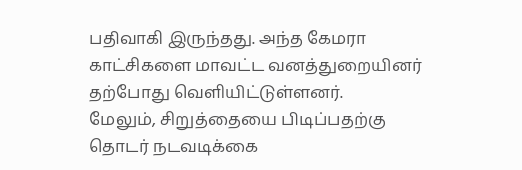பதிவாகி இருந்தது. அந்த கேமரா காட்சிகளை மாவட்ட வனத்துறையினர் தற்போது வெளியிட்டுள்ளனர்.
மேலும், சிறுத்தையை பிடிப்பதற்கு தொடர் நடவடிக்கை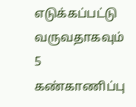எடுக்கப்பட்டு வருவதாகவும் 5 கண்காணிப்பு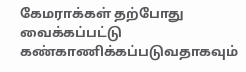கேமராக்கள் தற்போது வைக்கப்பட்டு கண்காணிக்கப்படுவதாகவும்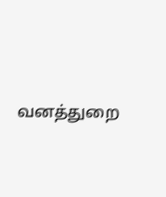வனத்துறை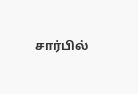சார்பில்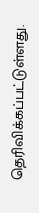தெரிவிக்கப்பட்டுள்ளது.